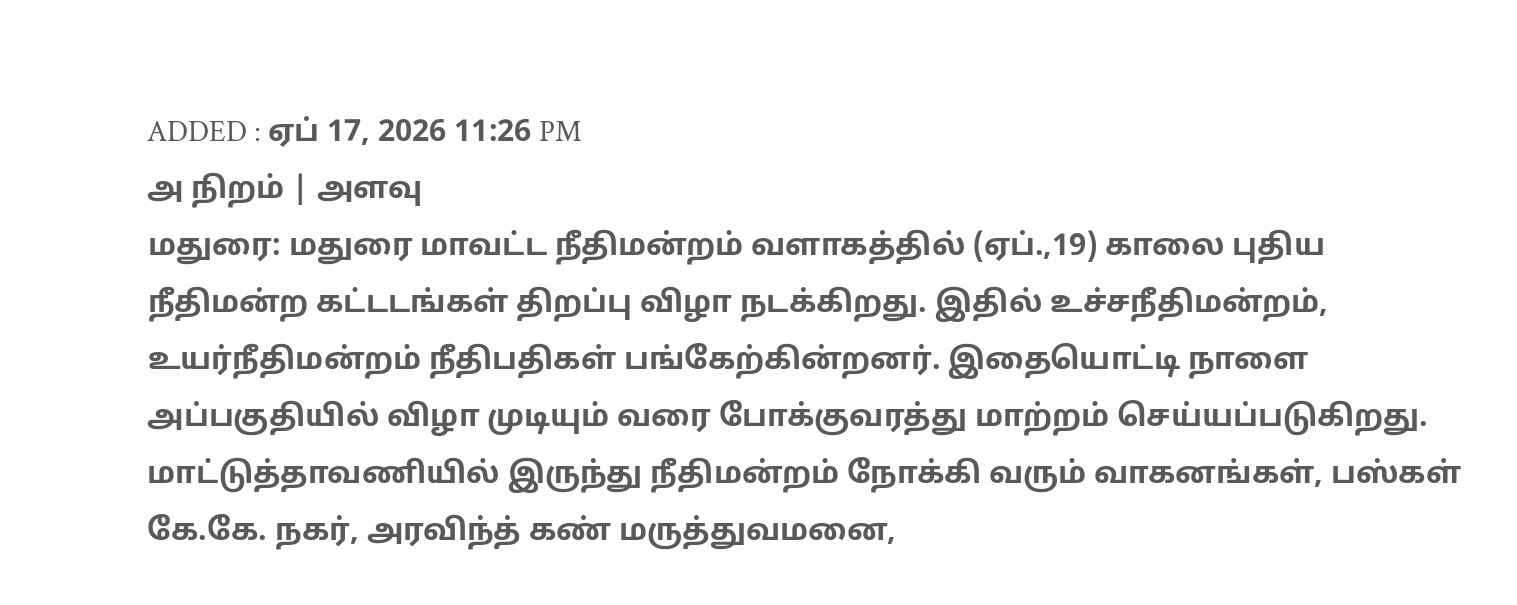ADDED : ஏப் 17, 2026 11:26 PM
அ நிறம் | அளவு
மதுரை: மதுரை மாவட்ட நீதிமன்றம் வளாகத்தில் (ஏப்.,19) காலை புதிய நீதிமன்ற கட்டடங்கள் திறப்பு விழா நடக்கிறது. இதில் உச்சநீதிமன்றம், உயர்நீதிமன்றம் நீதிபதிகள் பங்கேற்கின்றனர். இதையொட்டி நாளை அப்பகுதியில் விழா முடியும் வரை போக்குவரத்து மாற்றம் செய்யப்படுகிறது.
மாட்டுத்தாவணியில் இருந்து நீதிமன்றம் நோக்கி வரும் வாகனங்கள், பஸ்கள் கே.கே. நகர், அரவிந்த் கண் மருத்துவமனை,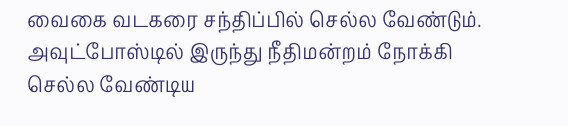வைகை வடகரை சந்திப்பில் செல்ல வேண்டும். அவுட்போஸ்டில் இருந்து நீதிமன்றம் நோக்கி செல்ல வேண்டிய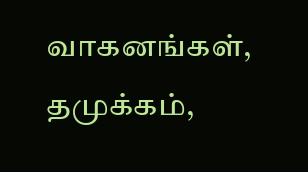வாகனங்கள், தமுக்கம்,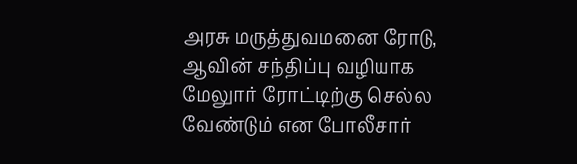அரசு மருத்துவமனை ரோடு, ஆவின் சந்திப்பு வழியாக மேலுார் ரோட்டிற்கு செல்ல வேண்டும் என போலீசார்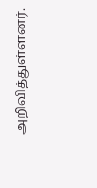அறிவித்துள்ளனர்.